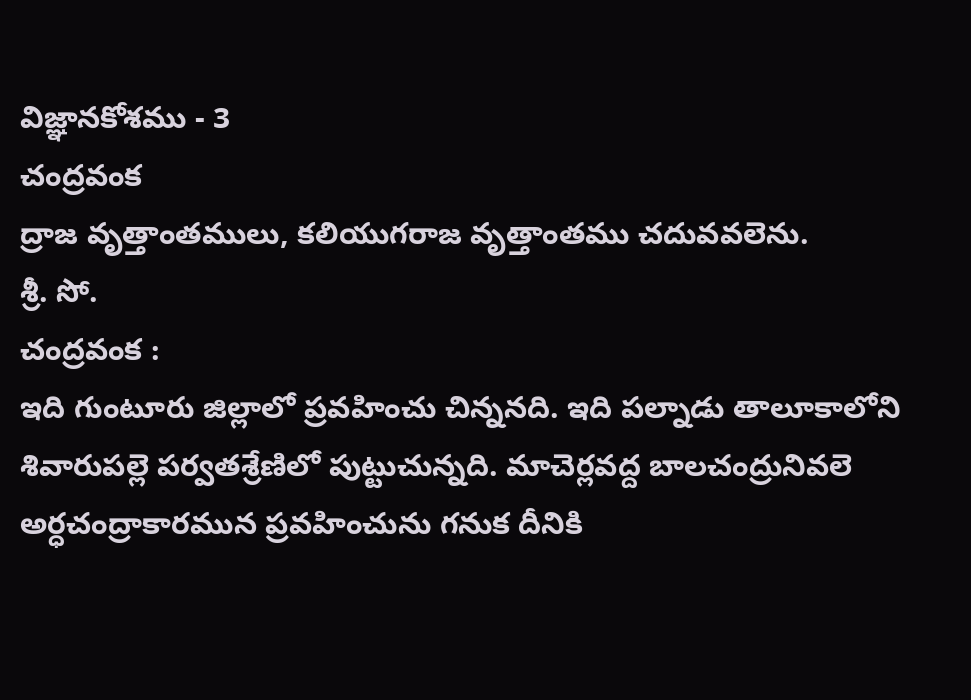విజ్ఞానకోశము - 3
చంద్రవంక
ద్రాజ వృత్తాంతములు, కలియుగరాజ వృత్తాంతము చదువవలెను.
శ్రీ. సో.
చంద్రవంక :
ఇది గుంటూరు జిల్లాలో ప్రవహించు చిన్ననది. ఇది పల్నాడు తాలూకాలోని శివారుపల్లె పర్వతశ్రేణిలో పుట్టుచున్నది. మాచెర్లవద్ద బాలచంద్రునివలె అర్ధచంద్రాకారమున ప్రవహించును గనుక దీనికి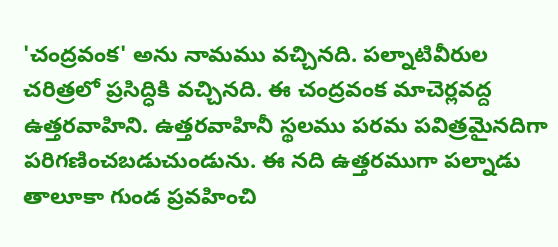'చంద్రవంక' అను నామము వచ్చినది. పల్నాటివీరుల చరిత్రలో ప్రసిద్ధికి వచ్చినది. ఈ చంద్రవంక మాచెర్లవద్ద ఉత్తరవాహిని. ఉత్తరవాహినీ స్థలము పరమ పవిత్రమైనదిగా పరిగణించబడుచుండును. ఈ నది ఉత్తరముగా పల్నాడు తాలూకా గుండ ప్రవహించి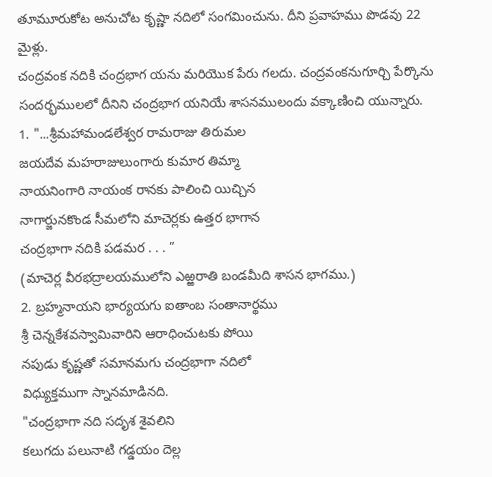తూమూరుకోట అనుచోట కృష్ణా నదిలో సంగమించును. దీని ప్రవాహము పొడవు 22 మైళ్లు.
చంద్రవంక నదికి చంద్రభాగ యను మరియొక పేరు గలదు. చంద్రవంకనుగూర్చి పేర్కొను సందర్భములలో దీనిని చంద్రభాగ యనియే శాసనములందు వక్కాణించి యున్నారు.
1. "...శ్రీమహామండలేశ్వర రామరాజు తిరుమల
జయదేవ మహరాజులుంగారు కుమార తిమ్మా
నాయనింగారి నాయంక రానకు పాలించి యిచ్చిన
నాగార్జునకొండ సీమలోని మాచెర్లకు ఉత్తర భాగాన
చంద్రభాగా నదికి పడమర . . . ”
(మాచెర్ల వీరభద్రాలయములోని ఎఱ్ఱరాతి బండమీది శాసన భాగము.)
2. బ్రహ్మనాయని భార్యయగు ఐతాంబ సంతానార్థము
శ్రీ చెన్నకేశవస్వామివారిని ఆరాధించుటకు పోయి
నపుడు కృష్ణతో సమానమగు చంద్రభాగా నదిలో
విధ్యుక్తముగా స్నానమాడినది.
"చంద్రభాగా నది సదృశ శైవలిని
కలుగదు పలునాటి గడ్డయం దెల్ల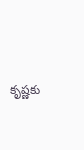కృష్ణకు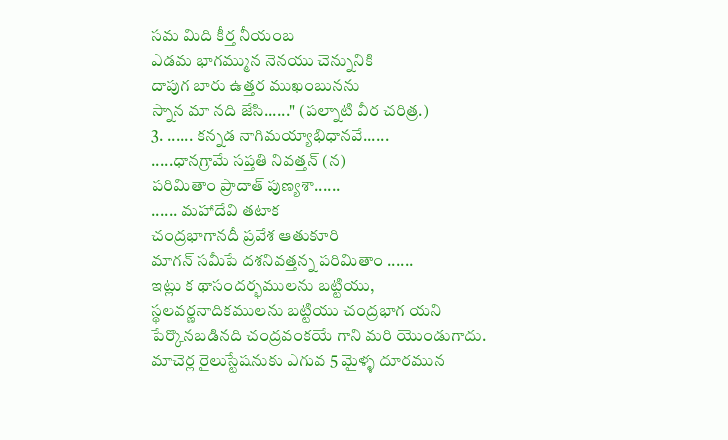సమ మిది కీర్త నీయంబ
ఎడమ భాగమ్మున నెనయు చెన్నునికి
దాపుగ బారు ఉత్తర ముఖంబునను
స్నాన మా నది జేసి......" (పల్నాటి వీర చరిత్ర.)
3. ...... కన్నడ నాగిమయ్యాభిధానవే......
.....ధానగ్రామే సప్తతి నివత్తన్ (న)
పరిమితాం ప్రాదాత్ పుణ్యశా......
...... మహాదేవి తటాక
చంద్రభాగానదీ ప్రవేశ ఆతుకూరి
మాగన్ సమీపే దశనివత్తన్న పరిమితాం ......
ఇట్లు క థాసందర్భములను బట్టియు, స్థలవర్ణనాదికములను బట్టియు చంద్రభాగ యని పేర్కొనబడినది చంద్రవంకయే గాని మరి యొండుగాదు.
మాచెర్ల రైలుస్టేషనుకు ఎగువ 5 మైళ్ళ దూరమున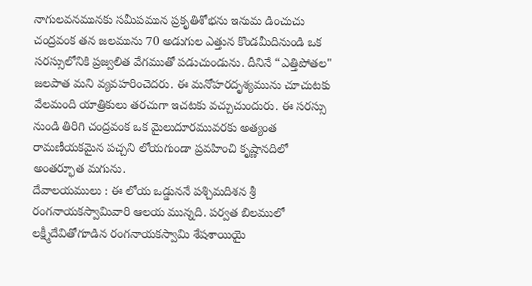నాగులవనమునకు సమీపమున ప్రకృతిశోభను ఇనుమ డించుచు చంద్రవంక తన జలమును 70 అడుగుల ఎత్తున కొండమీదినుండి ఒక సరస్సులోనికి ప్రజ్వలిత వేగముతో పడుచుండును. దీనినే “ఎత్తిపోతల" జలపాత మని వ్యవహరించెదరు. ఈ మనోహరదృశ్యమును చూచుటకు వేలమంది యాత్రికులు తరచుగా ఇచటకు వచ్చుచుందురు. ఈ సరస్సు నుండి తిరిగి చంద్రవంక ఒక మైలుదూరమువరకు అత్యంత రామణీయకమైన పచ్చని లోయగుండా ప్రవహించి కృష్ణానదిలో అంతర్భూత మగును.
దేవాలయములు : ఈ లోయ ఒడ్డుననే పశ్చిమదిశన శ్రీ రంగనాయకస్వామివారి ఆలయ మున్నది. పర్వత బిలములో లక్ష్మీదేవితోగూడిన రంగనాయకస్వామి శేషశాయియై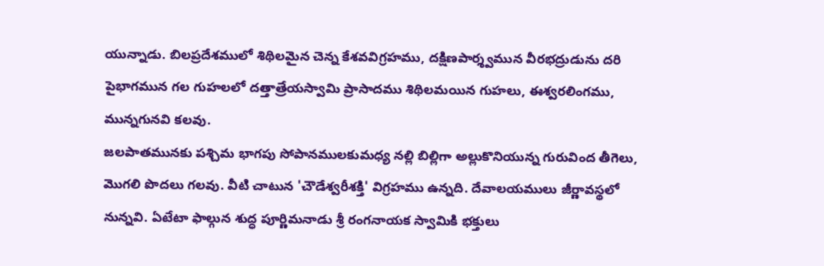యున్నాడు. బిలప్రదేశములో శిథిలమైన చెన్న కేశవవిగ్రహము, దక్షిణపార్శ్వమున వీరభద్రుడును దరి పైభాగమున గల గుహలలో దత్తాత్రేయస్వామి ప్రాసాదము శిథిలమయిన గుహలు, ఈశ్వరలింగము, మున్నగునవి కలవు.
జలపాతమునకు పశ్చిమ భాగపు సోపానములకుమధ్య నల్లి బిల్లిగా అల్లుకొనియున్న గురువింద తీగెలు, మొగలి పొదలు గలవు. వీటి చాటున 'చౌడేశ్వరీశక్తి' విగ్రహము ఉన్నది. దేవాలయములు జీర్ణావస్థలో నున్నవి. ఏటేటా ఫాల్గున శుద్ధ పూర్ణిమనాడు శ్రీ రంగనాయక స్వామికి భక్తులు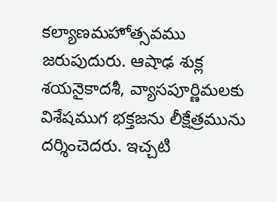కల్యాణమహోత్సవము జరుపుదురు. ఆషాఢ శుక్ల శయనైకాదశీ, వ్యాసపూర్ణిమలకు విశేషముగ భక్తజను లీక్షేత్రమును దర్శించెదరు. ఇచ్చటి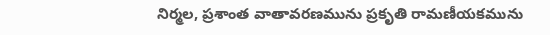నిర్మల, ప్రశాంత వాతావరణమును ప్రకృతి రామణీయకమును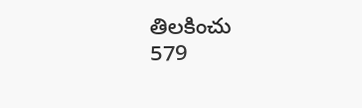తిలకించు
579